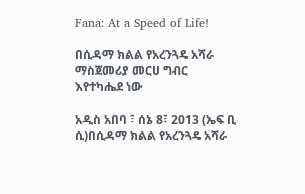Fana: At a Speed of Life!

በሲዳማ ክልል የአረንጓዴ አሻራ ማስጀመሪያ መርሀ ግብር እየተካሔደ ነው

አዲስ አበባ ፣ ሰኔ 8፣ 2013 (ኤፍ ቢ ሲ)በሲዳማ ክልል የአረንጓዴ አሻራ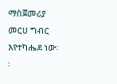ማስጀመሪያ መርሀ ግብር እየተካሔደ ነው፡፡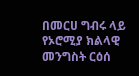በመርሀ ግብሩ ላይ የኦሮሚያ ክልላዊ መንግስት ርዕሰ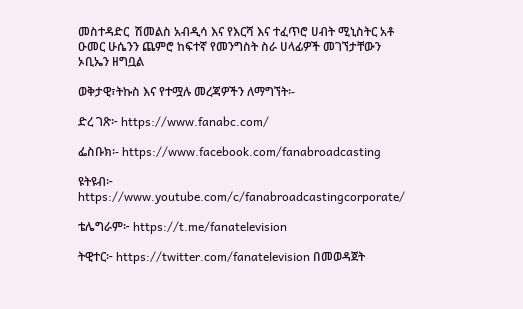መስተዳድር  ሽመልስ አብዲሳ እና የእርሻ እና ተፈጥሮ ሀብት ሚኒስትር አቶ ዑመር ሁሴንን ጨምሮ ከፍተኛ የመንግስት ስራ ሀላፊዎች መገኘታቸውን ኦቢኤን ዘግቧል

ወቅታዊ፣ትኩስ እና የተሟሉ መረጃዎችን ለማግኘት፡-

ድረ ገጽ፦ https://www.fanabc.com/

ፌስቡክ፡- https://www.facebook.com/fanabroadcasting

ዩትዩብ፦ https://www.youtube.com/c/fanabroadcastingcorporate/

ቴሌግራም፦ https://t.me/fanatelevision

ትዊተር፦ https://twitter.com/fanatelevision በመወዳጀት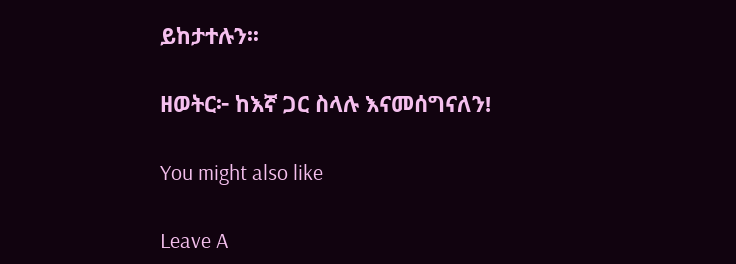ይከታተሉን፡፡

ዘወትር፦ ከእኛ ጋር ስላሉ እናመሰግናለን!

You might also like

Leave A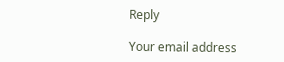Reply

Your email address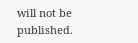will not be published.